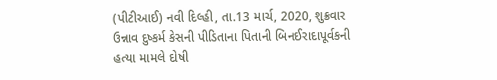(પીટીઆઈ) નવી દિલ્હી, તા.13 માર્ચ, 2020, શુક્રવાર
ઉન્નાવ દુષ્કર્મ કેસની પીડિતાના પિતાની બિનઈરાદાપૂર્વકની હત્યા મામલે દોષી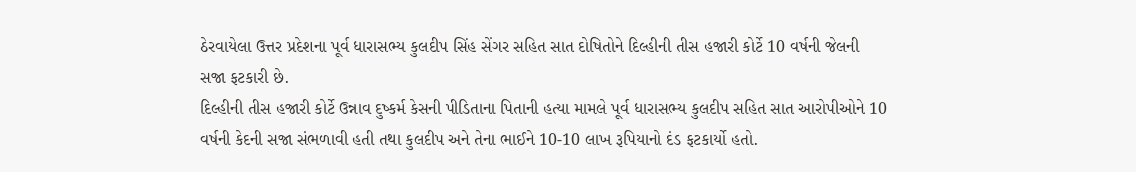ઠેરવાયેલા ઉત્તર પ્રદેશના પૂર્વ ધારાસભ્ય કુલદીપ સિંહ સેંગર સહિત સાત દોષિતોને દિલ્હીની તીસ હજારી કોર્ટે 10 વર્ષની જેલની સજા ફટકારી છે.
દિલ્હીની તીસ હજારી કોર્ટે ઉન્નાવ દુષ્કર્મ કેસની પીડિતાના પિતાની હત્યા મામલે પૂર્વ ધારાસભ્ય કુલદીપ સહિત સાત આરોપીઓને 10 વર્ષની કેદની સજા સંભળાવી હતી તથા કુલદીપ અને તેના ભાઈને 10-10 લાખ રૂપિયાનો દંડ ફટકાર્યો હતો.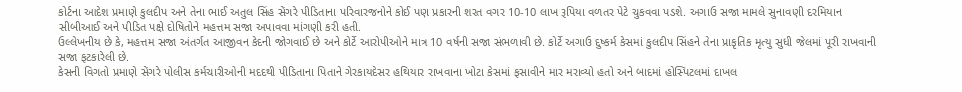કોર્ટના આદેશ પ્રમાણે કુલદીપ અને તેના ભાઈ અતુલ સિંહ સેંગરે પીડિતાના પરિવારજનોને કોઈ પણ પ્રકારની શરત વગર 10-10 લાખ રૂપિયા વળતર પેટે ચુકવવા પડશે. અગાઉ સજા મામલે સુનાવણી દરમિયાન સીબીઆઈ અને પીડિત પક્ષે દોષિતોને મહત્તમ સજા અપાવવા માંગણી કરી હતી.
ઉલ્લેખનીય છે કે, મહત્તમ સજા અંતર્ગત આજીવન કેદની જોગવાઈ છે અને કોર્ટે આરોપીઓને માત્ર 10 વર્ષની સજા સંભળાવી છે. કોર્ટે અગાઉ દુષ્કર્મ કેસમાં કુલદીપ સિંહને તેના પ્રાકૃતિક મૃત્યુ સુધી જેલમાં પૂરી રાખવાની સજા ફટકારેલી છે.
કેસની વિગતો પ્રમાણે સેંગરે પોલીસ કર્મચારીઓની મદદથી પીડિતાના પિતાને ગેરકાયદેસર હથિયાર રાખવાના ખોટા કેસમાં ફસાવીને માર મરાવ્યો હતો અને બાદમાં હોસ્પિટલમાં દાખલ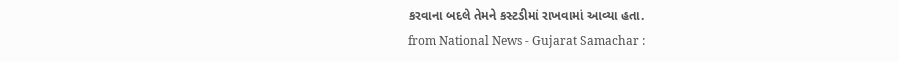કરવાના બદલે તેમને કસ્ટડીમાં રાખવામાં આવ્યા હતા.
from National News - Gujarat Samachar :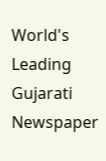World's Leading Gujarati Newspaper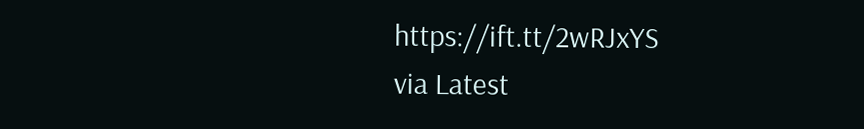https://ift.tt/2wRJxYS
via Latest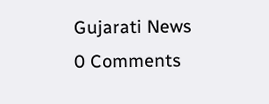Gujarati News
0 Comments